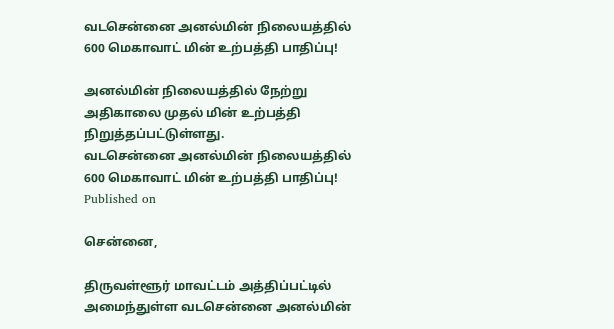வடசென்னை அனல்மின் நிலையத்தில் 600 மெகாவாட் மின் உற்பத்தி பாதிப்பு!

அனல்மின் நிலையத்தில் நேற்று அதிகாலை முதல் மின் உற்பத்தி நிறுத்தப்பட்டுள்ளது.
வடசென்னை அனல்மின் நிலையத்தில் 600 மெகாவாட் மின் உற்பத்தி பாதிப்பு!
Published on

சென்னை,

திருவள்ளூர் மாவட்டம் அத்திப்பட்டில் அமைந்துள்ள வடசென்னை அனல்மின்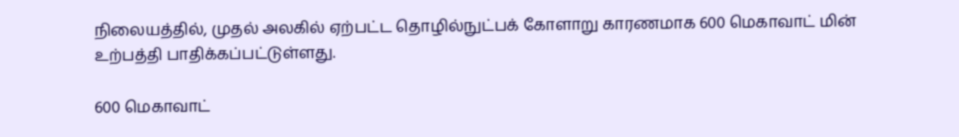நிலையத்தில், முதல் அலகில் ஏற்பட்ட தொழில்நுட்பக் கோளாறு காரணமாக 600 மெகாவாட் மின் உற்பத்தி பாதிக்கப்பட்டுள்ளது.

600 மெகாவாட்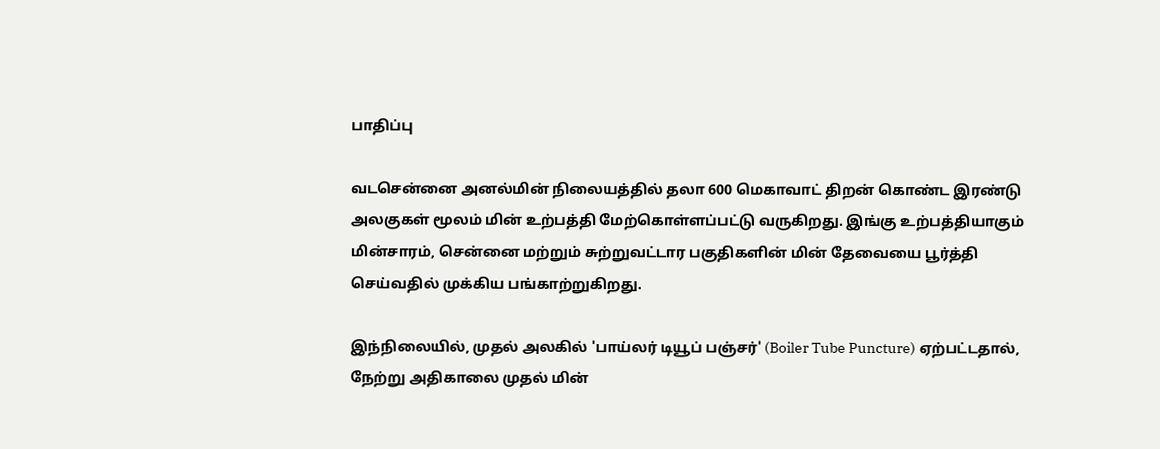பாதிப்பு

வடசென்னை அனல்மின் நிலையத்தில் தலா 600 மெகாவாட் திறன் கொண்ட இரண்டு அலகுகள் மூலம் மின் உற்பத்தி மேற்கொள்ளப்பட்டு வருகிறது. இங்கு உற்பத்தியாகும் மின்சாரம், சென்னை மற்றும் சுற்றுவட்டார பகுதிகளின் மின் தேவையை பூர்த்தி செய்வதில் முக்கிய பங்காற்றுகிறது.

இந்நிலையில், முதல் அலகில் 'பாய்லர் டியூப் பஞ்சர்' (Boiler Tube Puncture) ஏற்பட்டதால், நேற்று அதிகாலை முதல் மின்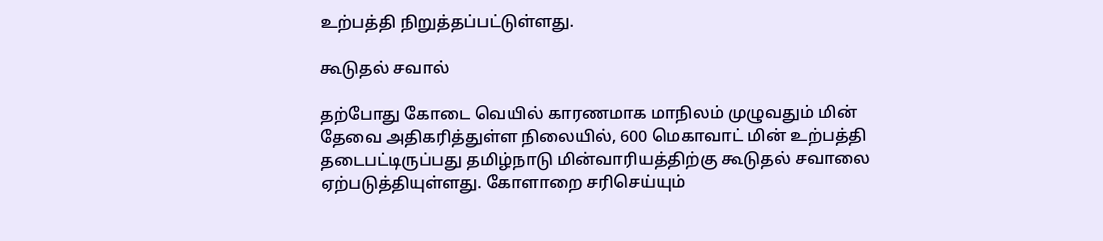உற்பத்தி நிறுத்தப்பட்டுள்ளது.

கூடுதல் சவால்

தற்போது கோடை வெயில் காரணமாக மாநிலம் முழுவதும் மின் தேவை அதிகரித்துள்ள நிலையில், 600 மெகாவாட் மின் உற்பத்தி தடைபட்டிருப்பது தமிழ்நாடு மின்வாரியத்திற்கு கூடுதல் சவாலை ஏற்படுத்தியுள்ளது. கோளாறை சரிசெய்யும்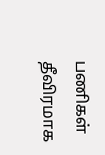பணிகள் தீவிரமாக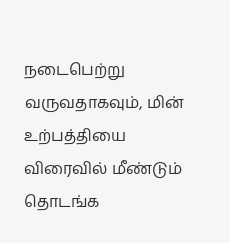நடைபெற்று வருவதாகவும், மின் உற்பத்தியை விரைவில் மீண்டும் தொடங்க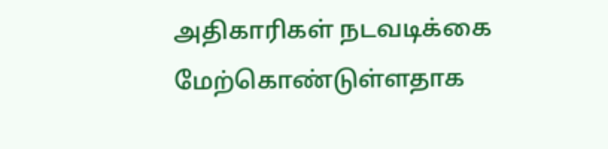அதிகாரிகள் நடவடிக்கை மேற்கொண்டுள்ளதாக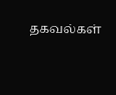தகவல்கள்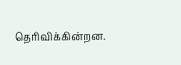தெரிவிக்கின்றன.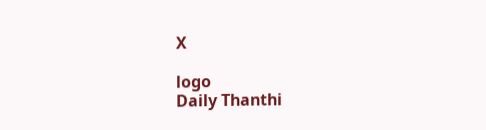X

logo
Daily Thanthi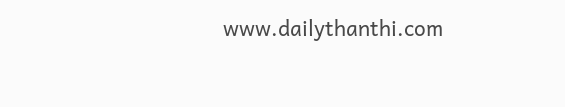www.dailythanthi.com